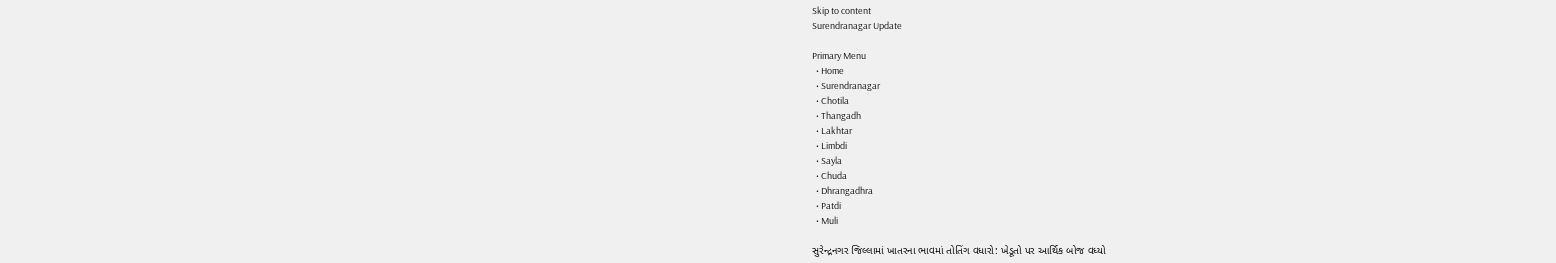Skip to content
Surendranagar Update

Primary Menu
  • Home
  • Surendranagar
  • Chotila
  • Thangadh
  • Lakhtar
  • Limbdi
  • Sayla
  • Chuda
  • Dhrangadhra
  • Patdi
  • Muli

સુરેન્દ્રનગર જિલ્લામાં ખાતરના ભાવમાં તોતિંગ વધારો: ખેડૂતો પર આર્થિક બોજ વધ્યો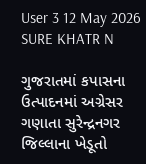User 3 12 May 2026
SURE KHATR N

ગુજરાતમાં કપાસના ઉત્પાદનમાં અગ્રેસર ગણાતા સુરેન્દ્રનગર જિલ્લાના ખેડૂતો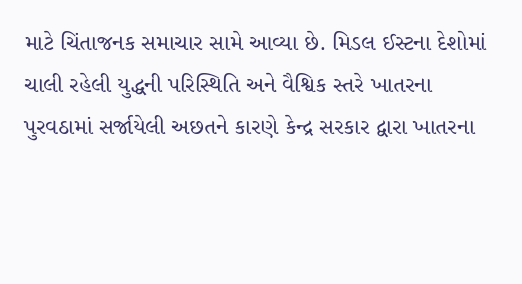માટે ચિંતાજનક સમાચાર સામે આવ્યા છે. મિડલ ઈસ્ટના દેશોમાં ચાલી રહેલી યુદ્ધની પરિસ્થિતિ અને વૈશ્વિક સ્તરે ખાતરના પુરવઠામાં સર્જાયેલી અછતને કારણે કેન્દ્ર સરકાર દ્વારા ખાતરના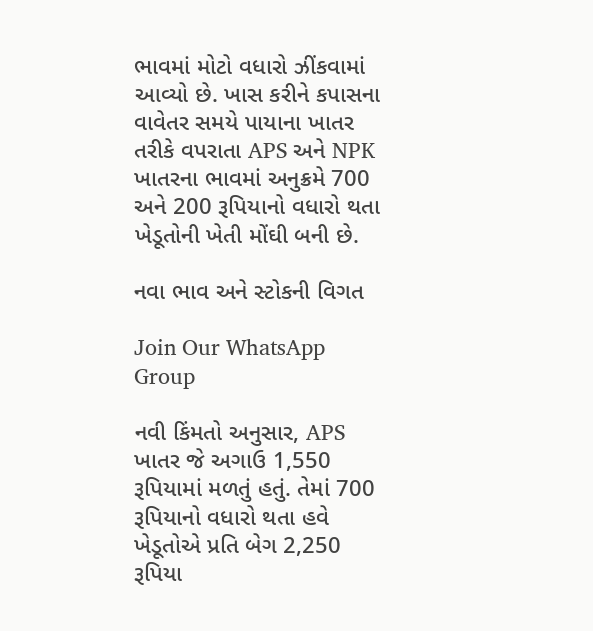ભાવમાં મોટો વધારો ઝીંકવામાં આવ્યો છે. ખાસ કરીને કપાસના વાવેતર સમયે પાયાના ખાતર તરીકે વપરાતા APS અને NPK ખાતરના ભાવમાં અનુક્રમે 700 અને 200 રૂપિયાનો વધારો થતા ખેડૂતોની ખેતી મોંઘી બની છે.

નવા ભાવ અને સ્ટોકની વિગત

Join Our WhatsApp Group

નવી કિંમતો અનુસાર, APS ખાતર જે અગાઉ 1,550 રૂપિયામાં મળતું હતું. તેમાં 700 રૂપિયાનો વધારો થતા હવે ખેડૂતોએ પ્રતિ બેગ 2,250 રૂપિયા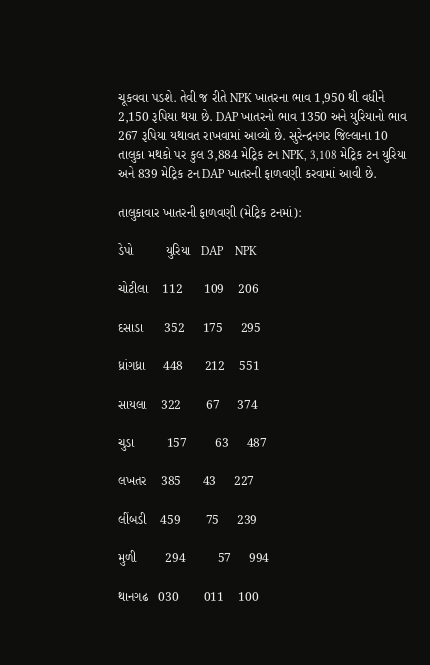ચૂકવવા પડશે. તેવી જ રીતે NPK ખાતરના ભાવ 1,950 થી વધીને 2,150 રૂપિયા થયા છે. DAP ખાતરનો ભાવ 1350 અને યુરિયાનો ભાવ 267 રૂપિયા યથાવત રાખવામાં આવ્યો છે. સુરેન્દ્રનગર જિલ્લાના 10 તાલુકા મથકો પર કુલ 3,884 મેટ્રિક ટન NPK, 3,108 મેટ્રિક ટન યુરિયા અને 839 મેટ્રિક ટન DAP ખાતરની ફાળવણી કરવામાં આવી છે.

તાલુકાવાર ખાતરની ફાળવણી (મેટ્રિક ટનમાં):

ડેપો         યુરિયા   DAP    NPK

ચોટીલા    112      109    206

દસાડા      352     175     295

ધ્રાંગધ્રા     448      212    551

સાયલા    322       67     374

ચુડા         157        63     487

લખતર    385      43     227

લીંબડી    459       75     239

મુળી        294         57     994

થાનગઢ   030       011    100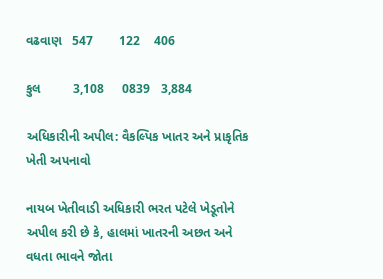વઢવાણ   547       122    406

કુલ         3,108     0839   3,884

અધિકારીની અપીલ: વૈકલ્પિક ખાતર અને પ્રાકૃતિક ખેતી અપનાવો

નાયબ ખેતીવાડી અધિકારી ભરત પટેલે ખેડૂતોને અપીલ કરી છે કે, હાલમાં ખાતરની અછત અને વધતા ભાવને જોતા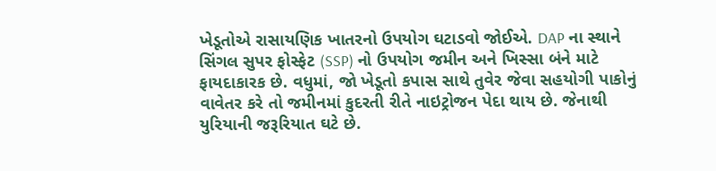ખેડૂતોએ રાસાયણિક ખાતરનો ઉપયોગ ઘટાડવો જોઈએ. DAP ના સ્થાને સિંગલ સુપર ફોસ્ફેટ (SSP) નો ઉપયોગ જમીન અને ખિસ્સા બંને માટે ફાયદાકારક છે. વધુમાં, જો ખેડૂતો કપાસ સાથે તુવેર જેવા સહયોગી પાકોનું વાવેતર કરે તો જમીનમાં કુદરતી રીતે નાઇટ્રોજન પેદા થાય છે. જેનાથી યુરિયાની જરૂરિયાત ઘટે છે.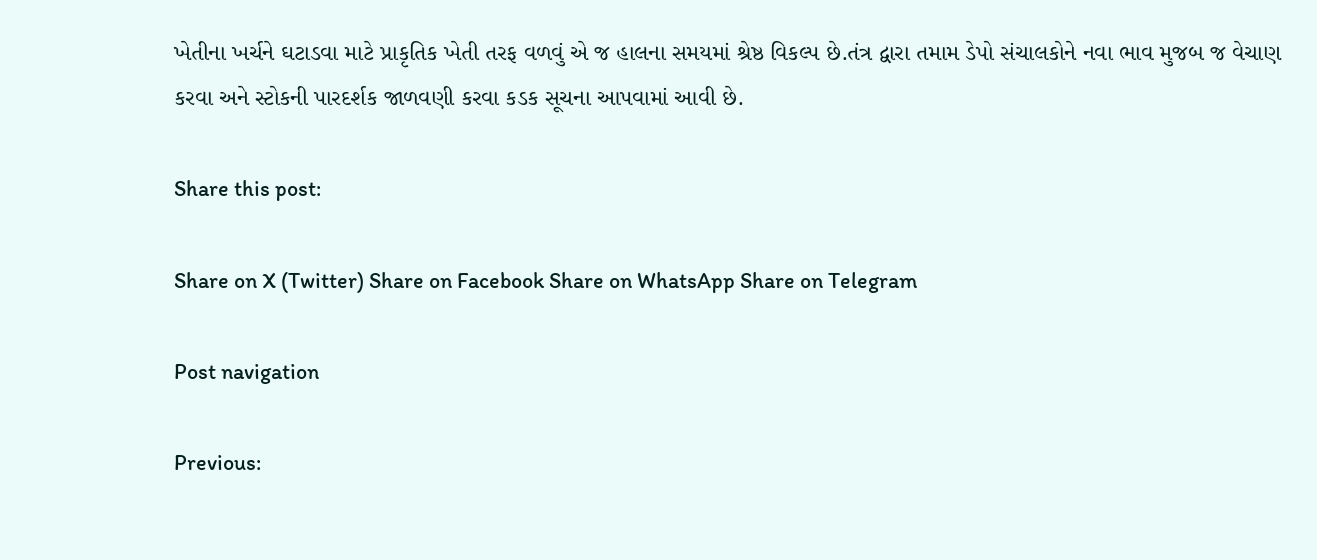ખેતીના ખર્ચને ઘટાડવા માટે પ્રાકૃતિક ખેતી તરફ વળવું એ જ હાલના સમયમાં શ્રેષ્ઠ વિકલ્પ છે.તંત્ર દ્વારા તમામ ડેપો સંચાલકોને નવા ભાવ મુજબ જ વેચાણ કરવા અને સ્ટોકની પારદર્શક જાળવણી કરવા કડક સૂચના આપવામાં આવી છે.

Share this post:

Share on X (Twitter) Share on Facebook Share on WhatsApp Share on Telegram

Post navigation

Previous: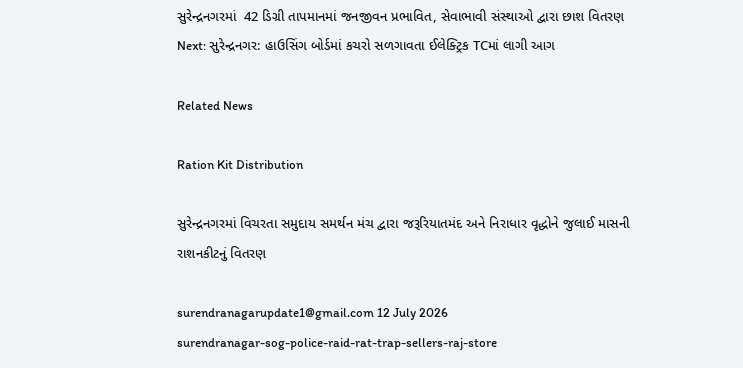સુરેન્દ્રનગરમાં  42 ડિગ્રી તાપમાનમાં જનજીવન પ્રભાવિત, સેવાભાવી સંસ્થાઓ દ્વારા છાશ વિતરણ
Next: સુરેન્દ્રનગર: હાઉસિંગ બોર્ડમાં કચરો સળગાવતા ઈલેક્ટ્રિક TCમાં લાગી આગ

Related News

Ration Kit Distribution

સુરેન્દ્રનગરમાં વિચરતા સમુદાય સમર્થન મંચ દ્વારા જરૂરિયાતમંદ અને નિરાધાર વૃદ્ધોને જુલાઈ માસની રાશનકીટનું વિતરણ

surendranagarupdate1@gmail.com 12 July 2026
surendranagar-sog-police-raid-rat-trap-sellers-raj-store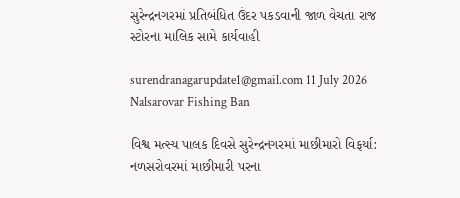સુરેન્દ્રનગરમાં પ્રતિબંધિત ઉંદર પકડવાની જાળ વેચતા રાજ સ્ટોરના માલિક સામે કાર્યવાહી

surendranagarupdate1@gmail.com 11 July 2026
Nalsarovar Fishing Ban

વિશ્વ મત્સ્ય પાલક દિવસે સુરેન્દ્રનગરમાં માછીમારો વિફર્યા: નળસરોવરમાં માછીમારી પરના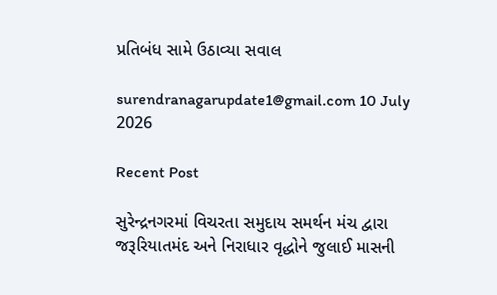પ્રતિબંધ સામે ઉઠાવ્યા સવાલ

surendranagarupdate1@gmail.com 10 July 2026

Recent Post

સુરેન્દ્રનગરમાં વિચરતા સમુદાય સમર્થન મંચ દ્વારા જરૂરિયાતમંદ અને નિરાધાર વૃદ્ધોને જુલાઈ માસની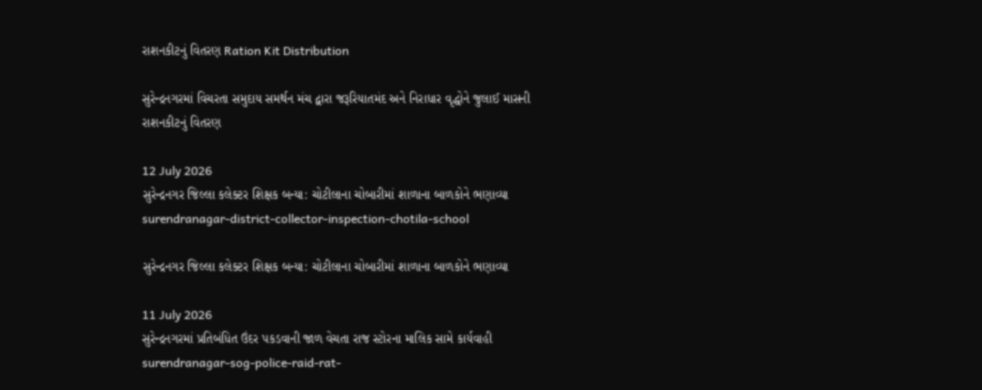રાશનકીટનું વિતરણ Ration Kit Distribution

સુરેન્દ્રનગરમાં વિચરતા સમુદાય સમર્થન મંચ દ્વારા જરૂરિયાતમંદ અને નિરાધાર વૃદ્ધોને જુલાઈ માસની રાશનકીટનું વિતરણ

12 July 2026
સુરેન્દ્રનગર જિલ્લા કલેક્ટર શિક્ષક બન્યા: ચોટીલાના ચોબારીમાં શાળાના બાળકોને ભણાવ્યા surendranagar-district-collector-inspection-chotila-school

સુરેન્દ્રનગર જિલ્લા કલેક્ટર શિક્ષક બન્યા: ચોટીલાના ચોબારીમાં શાળાના બાળકોને ભણાવ્યા

11 July 2026
સુરેન્દ્રનગરમાં પ્રતિબંધિત ઉંદર પકડવાની જાળ વેચતા રાજ સ્ટોરના માલિક સામે કાર્યવાહી surendranagar-sog-police-raid-rat-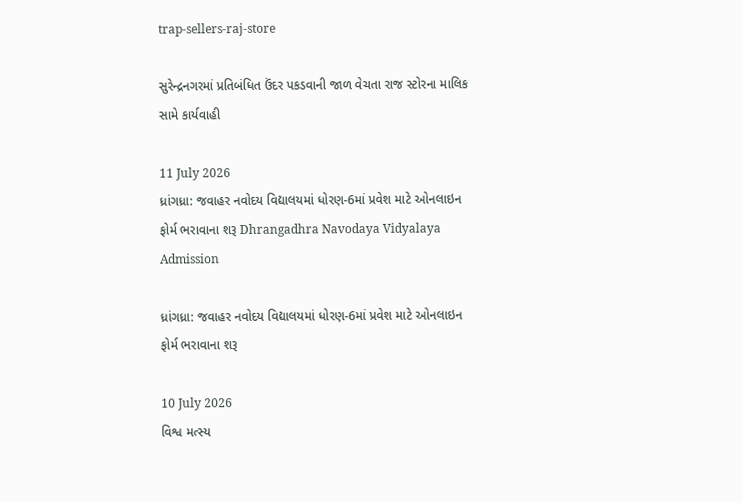trap-sellers-raj-store

સુરેન્દ્રનગરમાં પ્રતિબંધિત ઉંદર પકડવાની જાળ વેચતા રાજ સ્ટોરના માલિક સામે કાર્યવાહી

11 July 2026
ધ્રાંગધ્રા: જવાહર નવોદય વિદ્યાલયમાં ધોરણ-6માં પ્રવેશ માટે ઓનલાઇન ફોર્મ ભરાવાના શરૂ Dhrangadhra Navodaya Vidyalaya Admission

ધ્રાંગધ્રા: જવાહર નવોદય વિદ્યાલયમાં ધોરણ-6માં પ્રવેશ માટે ઓનલાઇન ફોર્મ ભરાવાના શરૂ

10 July 2026
વિશ્વ મત્સ્ય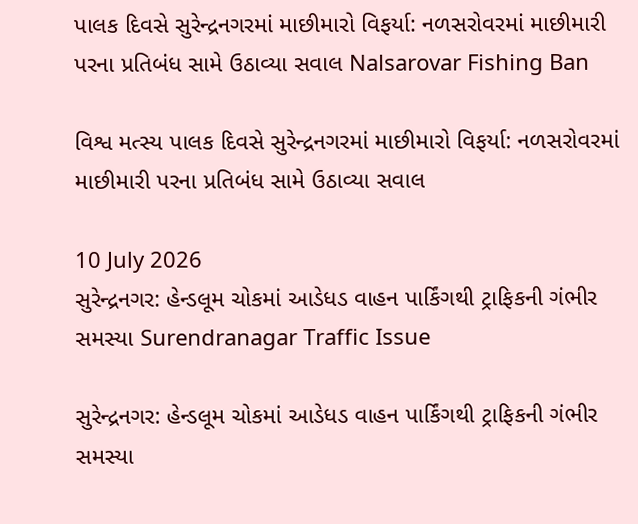પાલક દિવસે સુરેન્દ્રનગરમાં માછીમારો વિફર્યા: નળસરોવરમાં માછીમારી પરના પ્રતિબંધ સામે ઉઠાવ્યા સવાલ Nalsarovar Fishing Ban

વિશ્વ મત્સ્ય પાલક દિવસે સુરેન્દ્રનગરમાં માછીમારો વિફર્યા: નળસરોવરમાં માછીમારી પરના પ્રતિબંધ સામે ઉઠાવ્યા સવાલ

10 July 2026
સુરેન્દ્રનગર: હેન્ડલૂમ ચોકમાં આડેધડ વાહન પાર્કિંગથી ટ્રાફિકની ગંભીર સમસ્યા Surendranagar Traffic Issue

સુરેન્દ્રનગર: હેન્ડલૂમ ચોકમાં આડેધડ વાહન પાર્કિંગથી ટ્રાફિકની ગંભીર સમસ્યા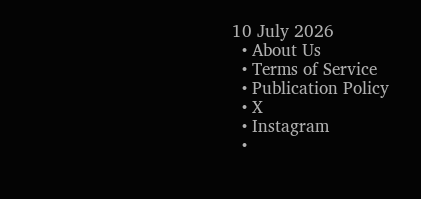10 July 2026
  • About Us
  • Terms of Service
  • Publication Policy
  • X
  • Instagram
  •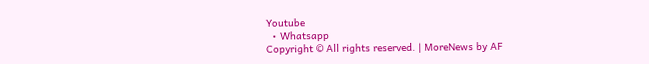Youtube
  • Whatsapp
Copyright © All rights reserved. | MoreNews by AF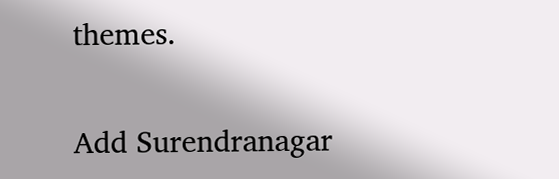themes.

Add Surendranagar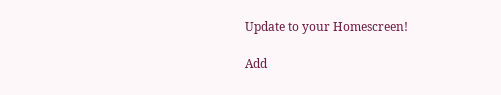Update to your Homescreen!

Add